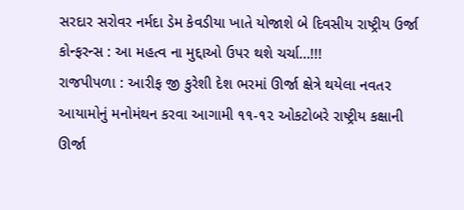સરદાર સરોવર નર્મદા ડેમ કેવડીયા ખાતે યોજાશે બે દિવસીય રાષ્ટ્રીય ઉર્જા કોન્ફરન્સ : આ મહત્વ ના મુદ્દાઓ ઉપર થશે ચર્ચા…!!!
રાજપીપળા : આરીફ જી કુરેશી દેશ ભરમાં ઊર્જા ક્ષેત્રે થયેલા નવતર આયામોનું મનોમંથન કરવા આગામી ૧૧-૧૨ ઓકટોબરે રાષ્ટ્રીય કક્ષાની ઊર્જા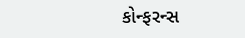કોન્ફરન્સ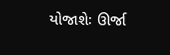યોજાશેઃ ઊર્જા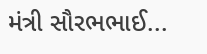મંત્રી સૌરભભાઈ...